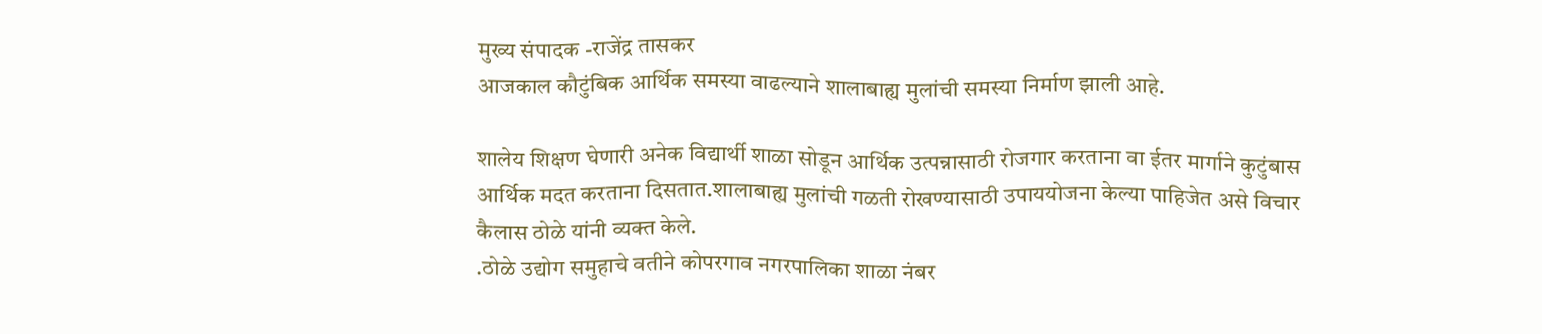मुख्य संपादक -राजेंद्र तासकर
आजकाल कौटुंबिक आर्थिक समस्या वाढल्याने शालाबाह्य मुलांची समस्या निर्माण झाली आहे.

शालेय शिक्षण घेणारी अनेक विद्यार्थी शाळा सोडून आर्थिक उत्पन्नासाठी रोजगार करताना वा ईतर मार्गाने कुटुंबास आर्थिक मदत करताना दिसतात.शालाबाह्य मुलांची गळती रोखण्यासाठी उपाययोजना केल्या पाहिजेत असे विचार कैलास ठोळे यांनी व्यक्त केले.
.ठोळे उद्योग समुहाचे वतीने कोपरगाव नगरपालिका शाळा नंबर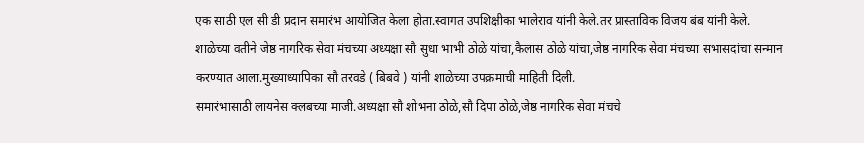एक साठी एल सी डी प्रदान समारंभ आयोजित केला होता.स्वागत उपशिक्षीका भालेराव यांनी केले.तर प्रास्ताविक विजय बंब यांनी केले.
शाळेच्या वतीने जेष्ठ नागरिक सेवा मंचच्या अध्यक्षा सौ सुधा भाभी ठोळे यांचा,कैलास ठोळे यांचा,जेष्ठ नागरिक सेवा मंचच्या सभासदांचा सन्मान करण्यात आला.मुख्याध्यापिका सौ तरवडे ( बिबवे ) यांनी शाळेच्या उपक्रमाची माहिती दिली.
समारंभासाठी लायनेस क्लबच्या माजी.अध्यक्षा सौ शोभना ठोळे,सौ दिपा ठोळे,जेष्ठ नागरिक सेवा मंचचे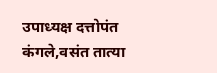उपाध्यक्ष दत्तोपंत कंगले,वसंत तात्या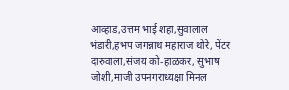आव्हाड,उत्तम भाई शहा,सुवालाल भंडारी,हभप जगन्नाथ महाराज थोरे, पेंटर दारुवाला,संजय को-हाळकर, सुभाष जोशी,माजी उपनगराध्यक्षा मिनल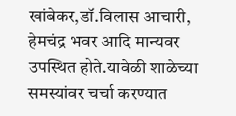खांबेकर,डॉ.विलास आचारी, हेमचंद्र भवर आदि मान्यवर उपस्थित होते.यावेळी शाळेच्या समस्यांवर चर्चा करण्यात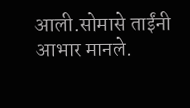आली.सोमासे ताईंनी आभार मानले.